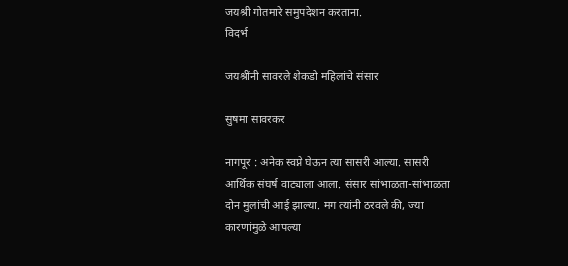जयश्री गोतमारे समुपदेशन करताना.
विदर्भ

जयश्रींनी सावरले शेकडो महिलांचे संसार

सुषमा सावरकर

नागपूर : अनेक स्वप्ने घेऊन त्या सासरी आल्या. सासरी आर्थिक संघर्ष वाट्याला आला. संसार सांभाळता-सांभाळता दोन मुलांची आई झाल्या. मग त्यांनी ठरवले की, ज्या कारणांमुळे आपल्या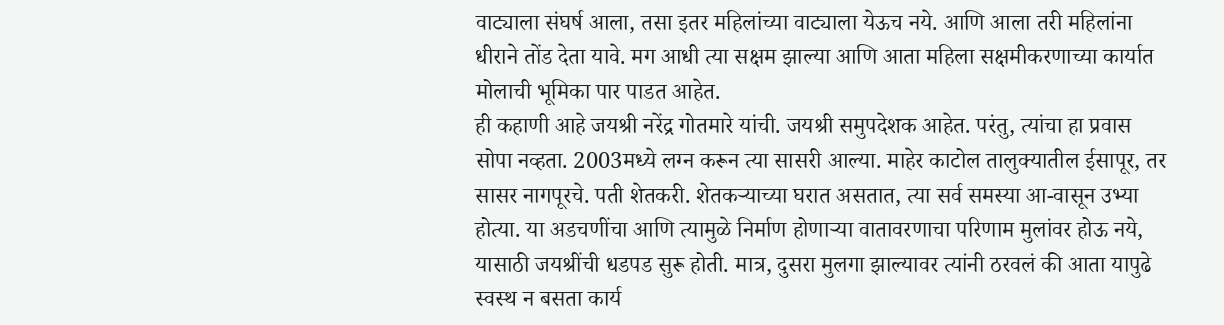वाट्याला संघर्ष आला, तसा इतर महिलांच्या वाट्याला येऊच नये. आणि आला तरी महिलांना धीराने तोंड देता यावे. मग आधी त्या सक्षम झाल्या आणि आता महिला सक्षमीकरणाच्या कार्यात मोलाची भूमिका पार पाडत आहेत.
ही कहाणी आहे जयश्री नरेंद्र गोतमारे यांची. जयश्री समुपदेशक आहेत. परंतु, त्यांचा हा प्रवास सोपा नव्हता. 2003मध्ये लग्न करून त्या सासरी आल्या. माहेर काटोल तालुक्‍यातील ईसापूर, तर सासर नागपूरचे. पती शेतकरी. शेतकऱ्याच्या घरात असतात, त्या सर्व समस्या आ-वासून उभ्या होत्या. या अडचणींचा आणि त्यामुळे निर्माण होणाऱ्या वातावरणाचा परिणाम मुलांवर होऊ नये, यासाठी जयश्रींची धडपड सुरू होती. मात्र, दुसरा मुलगा झाल्यावर त्यांनी ठरवलं की आता यापुढे स्वस्थ न बसता कार्य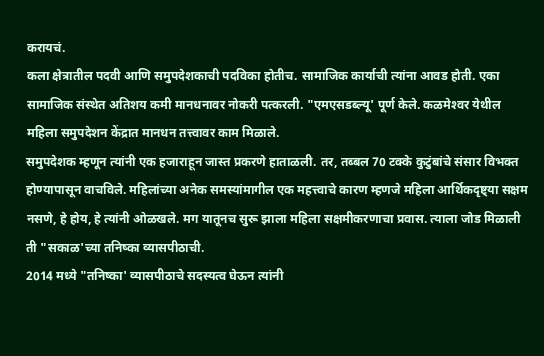करायचं.
कला क्षेत्रातील पदवी आणि समुपदेशकाची पदविका होतीच. सामाजिक कार्याची त्यांना आवड होती. एका सामाजिक संस्थेत अतिशय कमी मानधनावर नोकरी पत्करली. "एमएसडब्ल्यू' पूर्ण केले. कळमेश्‍वर येथील महिला समुपदेशन केंद्रात मानधन तत्त्वावर काम मिळाले.
समुपदेशक म्हणून त्यांनी एक हजाराहून जास्त प्रकरणे हाताळली. तर, तब्बल 70 टक्के कुटुंबांचे संसार विभक्त होण्यापासून वाचविले. महिलांच्या अनेक समस्यांमागील एक महत्त्वाचे कारण म्हणजे महिला आर्थिकदृष्ट्या सक्षम नसणे, हे होय, हे त्यांनी ओळखले. मग यातूनच सुरू झाला महिला सक्षमीकरणाचा प्रवास. त्याला जोड मिळाली ती "सकाळ'च्या तनिष्का व्यासपीठाची.
2014 मध्ये "तनिष्का' व्यासपीठाचे सदस्यत्व घेऊन त्यांनी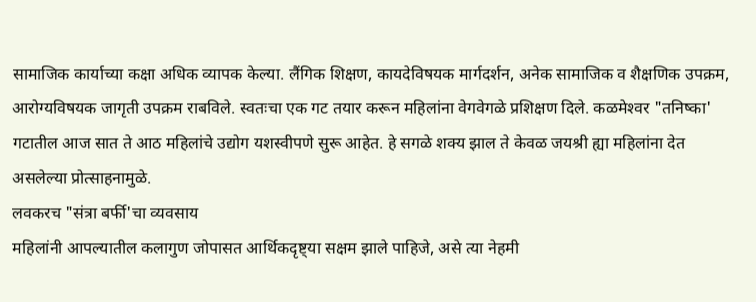सामाजिक कार्याच्या कक्षा अधिक व्यापक केल्या. लैंगिक शिक्षण, कायदेविषयक मार्गदर्शन, अनेक सामाजिक व शैक्षणिक उपक्रम, आरोग्यविषयक जागृती उपक्रम राबविले. स्वतःचा एक गट तयार करून महिलांना वेगवेगळे प्रशिक्षण दिले. कळमेश्‍वर "तनिष्का' गटातील आज सात ते आठ महिलांचे उद्योग यशस्वीपणे सुरू आहेत. हे सगळे शक्‍य झाल ते केवळ जयश्री ह्या महिलांना देत असलेल्या प्रोत्साहनामुळे.
लवकरच "संत्रा बर्फी'चा व्यवसाय
महिलांनी आपल्यातील कलागुण जोपासत आर्थिकदृष्ट्या सक्षम झाले पाहिजे, असे त्या नेहमी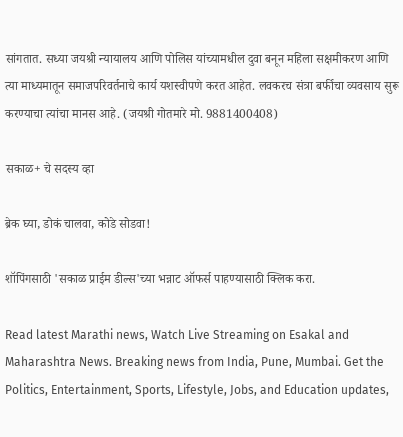सांगतात. सध्या जयश्री न्यायालय आणि पोलिस यांच्यामधील दुवा बनून महिला सक्षमीकरण आणि त्या माध्यमातून समाजपरिवर्तनाचे कार्य यशस्वीपणे करत आहेत. लवकरच संत्रा बर्फीचा व्यवसाय सुरू करण्याचा त्यांचा मानस आहे. (जयश्री गोतमारे मो. 9881400408)

सकाळ+ चे सदस्य व्हा

ब्रेक घ्या, डोकं चालवा, कोडे सोडवा!

शॉपिंगसाठी 'सकाळ प्राईम डील्स'च्या भन्नाट ऑफर्स पाहण्यासाठी क्लिक करा.

Read latest Marathi news, Watch Live Streaming on Esakal and Maharashtra News. Breaking news from India, Pune, Mumbai. Get the Politics, Entertainment, Sports, Lifestyle, Jobs, and Education updates,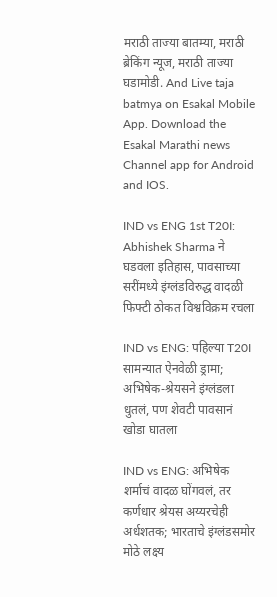मराठी ताज्या बातम्या, मराठी ब्रेकिंग न्यूज, मराठी ताज्या घडामोडी. And Live taja batmya on Esakal Mobile App. Download the Esakal Marathi news Channel app for Android and IOS.

IND vs ENG 1st T20I: Abhishek Sharma ने घडवला इतिहास, पावसाच्या सरींमध्ये इंग्लंडविरुद्ध वादळी फिफ्टी ठोकत विश्वविक्रम रचला

IND vs ENG: पहिल्या T20I सामन्यात ऐनवेळी ड्रामा; अभिषेक-श्रेयसने इंग्लंडला धुतलं, पण शेवटी पावसानं खोडा घातला

IND vs ENG: अभिषेक शर्माचं वादळ घोंगवलं, तर कर्णधार श्रेयस अय्यरचेही अर्धशतक; भारताचे इंग्लंडसमोर मोठे लक्ष्य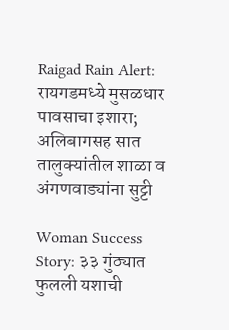Raigad Rain Alert: रायगडमध्ये मुसळधार पावसाचा इशारा; अलिबागसह सात तालुक्यांतील शाळा व अंगणवाड्यांना सुट्टी

Woman Success Story: ३३ गुंठ्यात फुलली यशाची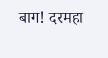बाग! दरमहा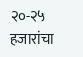२०-२५ हजारांचा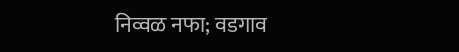निव्वळ नफा; वडगाव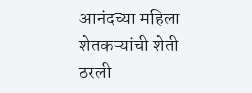आनंदच्या महिला शेतकऱ्यांची शेती ठरली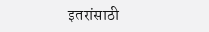इतरांसाठी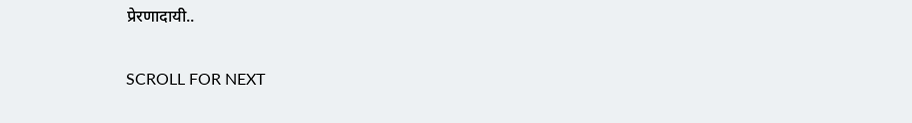प्रेरणादायी..

SCROLL FOR NEXT